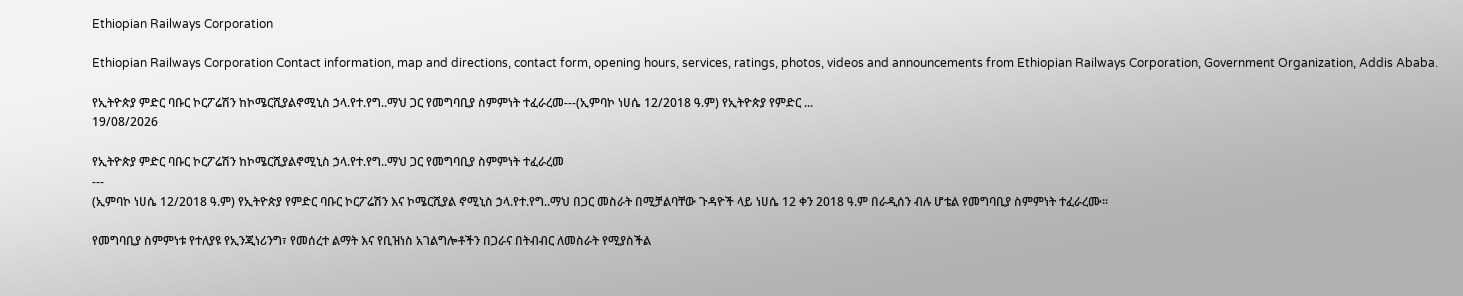Ethiopian Railways Corporation

Ethiopian Railways Corporation Contact information, map and directions, contact form, opening hours, services, ratings, photos, videos and announcements from Ethiopian Railways Corporation, Government Organization, Addis Ababa.

የኢትዮጵያ ምድር ባቡር ኮርፖሬሽን ከኮሜርሺያልኖሚኒስ ኃላ.የተ.የግ..ማህ ጋር የመግባቢያ ስምምነት ተፈራረመ---(ኢምባኮ ነሀሴ 12/2018 ዓ.ም) የኢትዮጵያ የምድር ...
19/08/2026

የኢትዮጵያ ምድር ባቡር ኮርፖሬሽን ከኮሜርሺያልኖሚኒስ ኃላ.የተ.የግ..ማህ ጋር የመግባቢያ ስምምነት ተፈራረመ
---
(ኢምባኮ ነሀሴ 12/2018 ዓ.ም) የኢትዮጵያ የምድር ባቡር ኮርፖሬሽን እና ኮሜርሺያል ኖሚኒስ ኃላ.የተ.የግ..ማህ በጋር መስራት በሚቻልባቸው ጉዳዮች ላይ ነሀሴ 12 ቀን 2018 ዓ.ም በራዲሰን ብሉ ሆቴል የመግባቢያ ስምምነት ተፈራረሙ፡፡

የመግባቢያ ስምምነቱ የተለያዩ የኢንጂነሪንግ፣ የመሰረተ ልማት እና የቢዝነስ አገልግሎቶችን በጋራና በትብብር ለመስራት የሚያስችል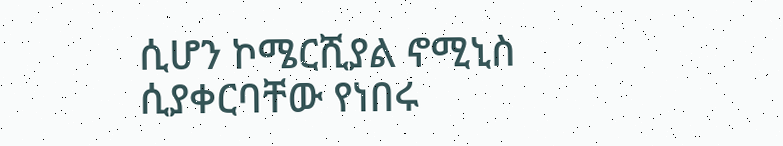ሲሆን ኮሜርሺያል ኖሚኒስ ሲያቀርባቸው የነበሩ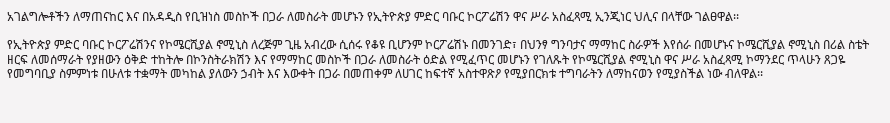አገልግሎቶችን ለማጠናከር እና በአዳዲስ የቢዝነስ መስኮች በጋራ ለመስራት መሆኑን የኢትዮጵያ ምድር ባቡር ኮርፖሬሽን ዋና ሥራ አስፈጻሚ ኢንጂነር ህሊና በላቸው ገልፀዋል፡፡

የኢትዮጵያ ምድር ባቡር ኮርፖሬሽንና የኮሜርሺያል ኖሚኒስ ለረጅም ጊዜ አብረው ሲሰሩ የቆዩ ቢሆንም ኮርፖሬሽኑ በመንገድ፣ በህንፃ ግንባታና ማማከር ስራዎች እየሰራ በመሆኑና ኮሜርሺያል ኖሚኒስ በሪል ስቴት ዘርፍ ለመሰማራት የያዘውን ዕቅድ ተከትሎ በኮንስትራክሽን እና የማማከር መስኮች በጋራ ለመስራት ዕድል የሚፈጥር መሆኑን የገለጹት የኮሜርሺያል ኖሚኒስ ዋና ሥራ አስፈጻሚ ኮማንደር ጥላሁን ጸጋዬ የመግባቢያ ስምምነቱ በሁለቱ ተቋማት መካከል ያለውን ኃብት እና እውቀት በጋራ በመጠቀም ለሀገር ከፍተኛ አስተዋጽዖ የሚያበርክቱ ተግባራትን ለማከናወን የሚያስችል ነው ብለዋል፡፡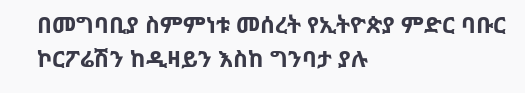በመግባቢያ ስምምነቱ መሰረት የኢትዮጵያ ምድር ባቡር ኮርፖሬሽን ከዲዛይን እስከ ግንባታ ያሉ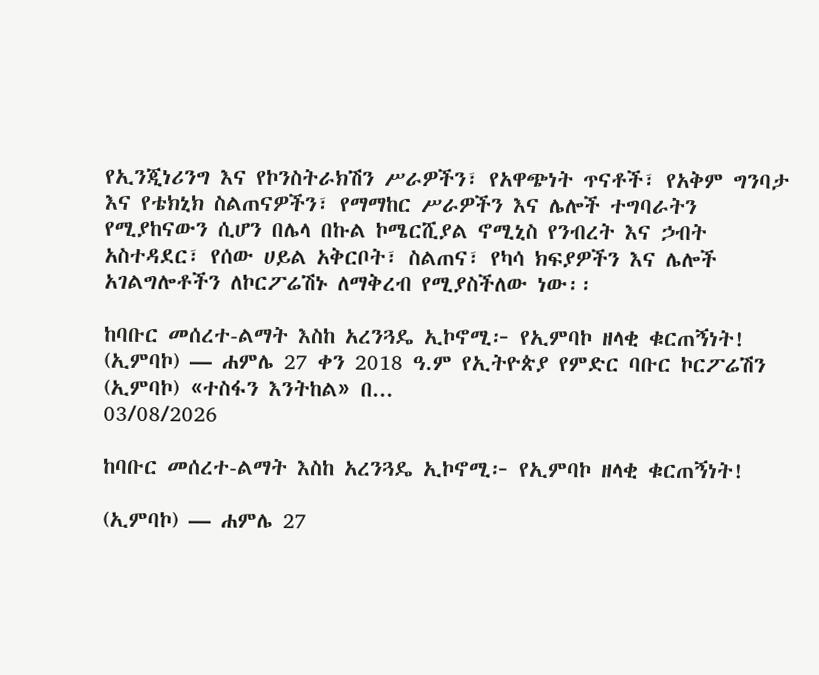የኢንጂነሪንግ እና የኮንስትራክሽን ሥራዎችን፣ የአዋጭነት ጥናቶች፣ የአቅም ግንባታ እና የቴክኒክ ስልጠናዎችን፣ የማማከር ሥራዎችን እና ሌሎች ተግባራትን የሚያከናውን ሲሆን በሌላ በኩል ኮሜርሺያል ኖሚኒስ የንብረት እና ኃብት አስተዳደር፣ የሰው ሀይል አቅርቦት፣ ስልጠና፣ የካሳ ክፍያዎችን እና ሌሎች አገልግሎቶችን ለኮርፖሬሽኑ ለማቅረብ የሚያስችለው ነው፡፡

ከባቡር መሰረተ-ልማት እስከ አረንጓዴ ኢኮኖሚ፦ የኢምባኮ ዘላቂ ቁርጠኝነት! (ኢምባኮ) — ሐምሌ 27 ቀን 2018 ዓ.ም የኢትዮጵያ የምድር ባቡር ኮርፖሬሽን (ኢምባኮ) «ተስፋን እንትከል» በ...
03/08/2026

ከባቡር መሰረተ-ልማት እስከ አረንጓዴ ኢኮኖሚ፦ የኢምባኮ ዘላቂ ቁርጠኝነት!

(ኢምባኮ) — ሐምሌ 27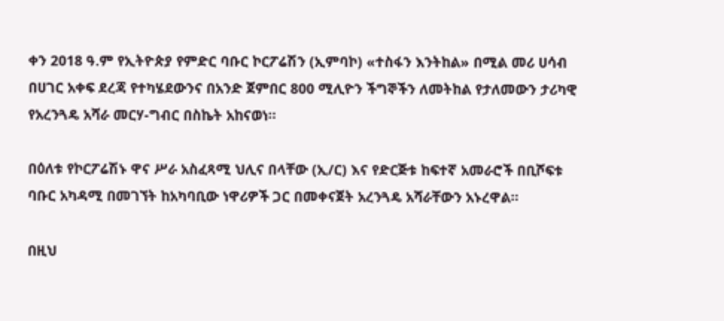ቀን 2018 ዓ.ም የኢትዮጵያ የምድር ባቡር ኮርፖሬሽን (ኢምባኮ) «ተስፋን እንትከል» በሚል መሪ ሀሳብ በሀገር አቀፍ ደረጃ የተካሄደውንና በአንድ ጀምበር 800 ሚሊዮን ችግኞችን ለመትከል የታለመውን ታሪካዊ የአረንጓዴ አሻራ መርሃ-ግብር በስኬት አከናወነ።

በዕለቱ የኮርፖሬሽኑ ዋና ሥራ አስፈጻሚ ህሊና በላቸው (ኢ/ር) እና የድርጅቱ ከፍተኛ አመራሮች በቢሾፍቱ ባቡር አካዳሚ በመገኘት ከአካባቢው ነዋሪዎች ጋር በመቀናጀት አረንጓዴ አሻራቸውን አኑረዋል።

በዚህ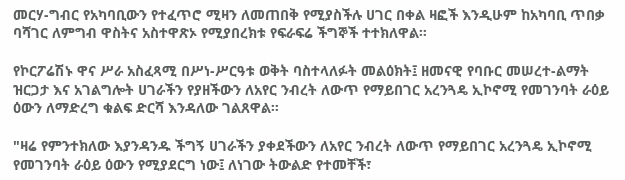መርሃ-ግብር የአካባቢውን የተፈጥሮ ሚዛን ለመጠበቅ የሚያስችሉ ሀገር በቀል ዛፎች እንዲሁም ከአካባቢ ጥበቃ ባሻገር ለምግብ ዋስትና አስተዋጽኦ የሚያበረክቱ የፍራፍሬ ችግኞች ተተክለዋል።

የኮርፖሬሽኑ ዋና ሥራ አስፈጻሚ በሥነ-ሥርዓቱ ወቅት ባስተላለፉት መልዕክት፤ ዘመናዊ የባቡር መሠረተ-ልማት ዝርጋታ እና አገልግሎት ሀገራችን የያዘችውን ለአየር ንብረት ለውጥ የማይበገር አረንጓዴ ኢኮኖሚ የመገንባት ራዕይ ዕውን ለማድረግ ቁልፍ ድርሻ እንዳለው ገልጸዋል።

"ዛሬ የምንተክለው እያንዳንዱ ችግኝ ሀገራችን ያቀደችውን ለአየር ንብረት ለውጥ የማይበገር አረንጓዴ ኢኮኖሚ የመገንባት ራዕይ ዕውን የሚያደርግ ነው፤ ለነገው ትውልድ የተመቸች፣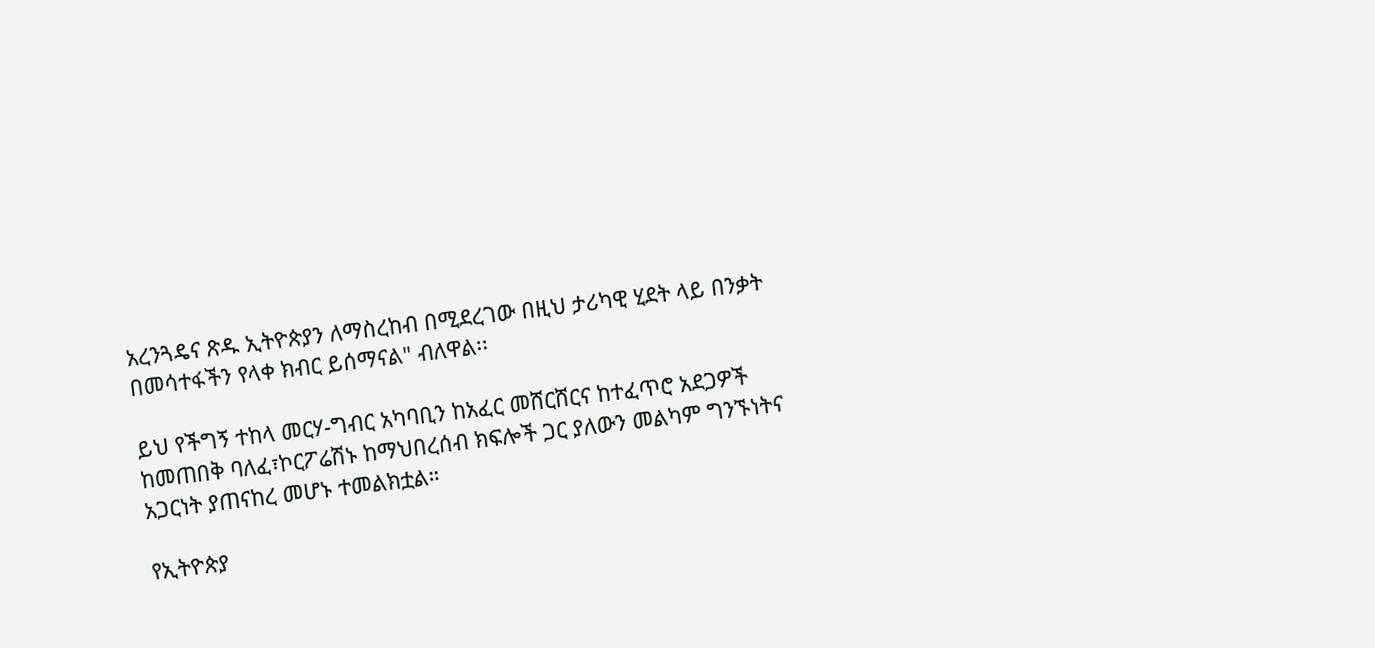አረንጓዴና ጽዱ ኢትዮጵያን ለማስረከብ በሚደረገው በዚህ ታሪካዊ ሂደት ላይ በንቃት በመሳተፋችን የላቀ ክብር ይሰማናል" ብለዋል፡፡

ይህ የችግኝ ተከላ መርሃ-ግብር አካባቢን ከአፈር መሸርሸርና ከተፈጥሮ አደጋዎች ከመጠበቅ ባለፈ፣ኮርፖሬሽኑ ከማህበረሰብ ክፍሎች ጋር ያለውን መልካም ግንኙነትና አጋርነት ያጠናከረ መሆኑ ተመልክቷል።

የኢትዮጵያ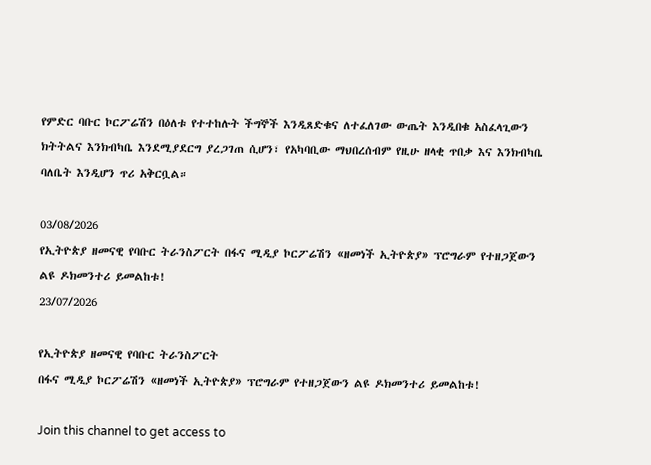የምድር ባቡር ኮርፖሬሽን በዕለቱ የተተከሉት ችግኞች እንዲጸድቁና ለተፈለገው ውጤት እንዲበቁ አስፈላጊውን ክትትልና እንክብካቤ እንደሚያደርግ ያረጋገጠ ሲሆን፣ የአካባቢው ማህበረሰብም የዚሁ ዘላቂ ጥበቃ እና እንክብካቤ ባለቤት እንዲሆን ጥሪ አቅርቧል።

03/08/2026
የኢትዮጵያ ዘመናዊ የባቡር ትራንስፖርት በፋና ሚዲያ ኮርፖሬሽን «ዘመነች ኢትዮጵያ» ፕሮግራም የተዘጋጀውን ልዩ ዶክመንተሪ ይመልከቱ!
23/07/2026

የኢትዮጵያ ዘመናዊ የባቡር ትራንስፖርት
በፋና ሚዲያ ኮርፖሬሽን «ዘመነች ኢትዮጵያ» ፕሮግራም የተዘጋጀውን ልዩ ዶክመንተሪ ይመልከቱ!

Join this channel to get access to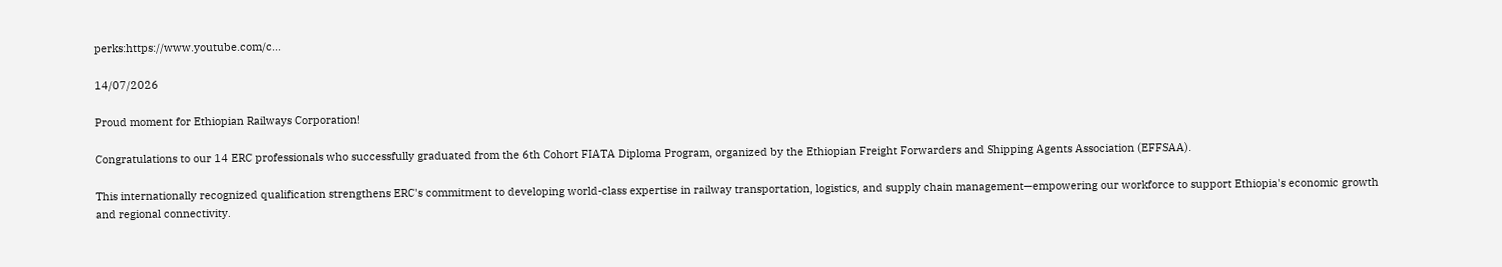perks:https://www.youtube.com/c...

14/07/2026

Proud moment for Ethiopian Railways Corporation!

Congratulations to our 14 ERC professionals who successfully graduated from the 6th Cohort FIATA Diploma Program, organized by the Ethiopian Freight Forwarders and Shipping Agents Association (EFFSAA).

This internationally recognized qualification strengthens ERC's commitment to developing world-class expertise in railway transportation, logistics, and supply chain management—empowering our workforce to support Ethiopia's economic growth and regional connectivity.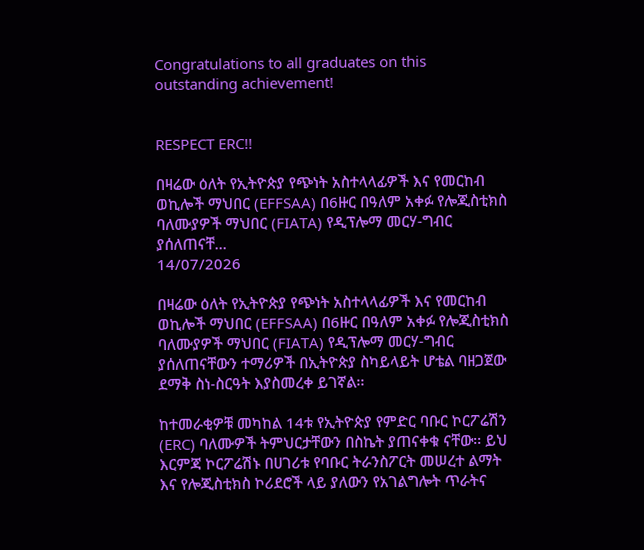Congratulations to all graduates on this outstanding achievement!


RESPECT ERC!!

በዛሬው ዕለት የኢትዮጵያ የጭነት አስተላላፊዎች እና የመርከብ ወኪሎች ማህበር (EFFSAA) በ6ዙር በዓለም አቀፉ የሎጂስቲክስ ባለሙያዎች ማህበር (FIATA) የዲፕሎማ መርሃ-ግብር ያሰለጠናቸ...
14/07/2026

በዛሬው ዕለት የኢትዮጵያ የጭነት አስተላላፊዎች እና የመርከብ ወኪሎች ማህበር (EFFSAA) በ6ዙር በዓለም አቀፉ የሎጂስቲክስ ባለሙያዎች ማህበር (FIATA) የዲፕሎማ መርሃ-ግብር ያሰለጠናቸውን ተማሪዎች በኢትዮጵያ ስካይላይት ሆቴል ባዘጋጀው ደማቅ ስነ-ስርዓት እያስመረቀ ይገኛል፡፡

ከተመራቂዎቹ መካከል 14ቱ የኢትዮጵያ የምድር ባቡር ኮርፖሬሽን (ERC) ባለሙዎች ትምህርታቸውን በስኬት ያጠናቀቁ ናቸው፡፡ ይህ እርምጃ ኮርፖሬሽኑ በሀገሪቱ የባቡር ትራንስፖርት መሠረተ ልማት እና የሎጂስቲክስ ኮሪደሮች ላይ ያለውን የአገልግሎት ጥራትና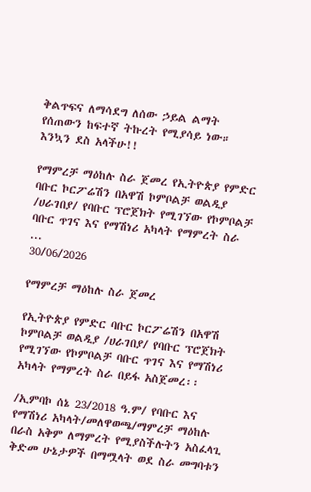ቅልጥፍና ለማሳደግ ለሰው ኃይል ልማት የሰጠውን ከፍተኛ ትኩረት የሚያሳይ ነው።
እንኳን ደስ አላችሁ!!

የማምረቻ ማዕከሉ ስራ ጀመረ የኢትዮጵያ የምድር ባቡር ኮርፖሬሽን በአዋሽ ኮምቦልቻ ወልዲያ /ሀራገበያ/ የባቡር ፕሮጀክት የሚገኘው የኮምቦልቻ ባቡር ጥገና እና የማሽነሪ አካላት የማምረት ስራ ...
30/06/2026

የማምረቻ ማዕከሉ ስራ ጀመረ

የኢትዮጵያ የምድር ባቡር ኮርፖሬሽን በአዋሽ ኮምቦልቻ ወልዲያ /ሀራገበያ/ የባቡር ፕሮጀክት የሚገኘው የኮምቦልቻ ባቡር ጥገና እና የማሽነሪ አካላት የማምረት ስራ በይፋ አስጀመረ፡፡

/ኢምባኮ ሰኔ 23/2018 ዓ.ም/ የባቡር እና የማሽነሪ አካላት/መለዋወጫ/ማምረቻ ማዕከሉ በራስ አቅም ለማምረት የሚያስችሉትን አስፈላጊ ቅድመ ሁኔታዎች በማሟላት ወደ ስራ መግባቱን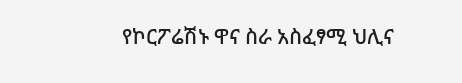የኮርፖሬሽኑ ዋና ስራ አስፈፃሚ ህሊና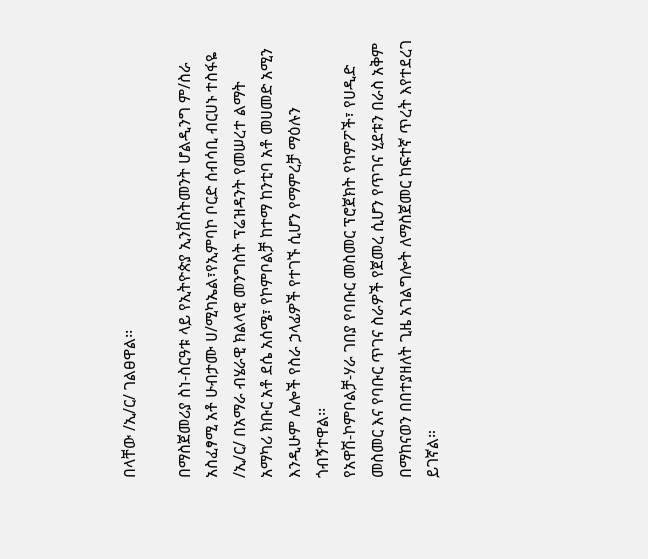በላቸው /ኢ/ር/ ገልፀዋል፡፡

በማስጀመሪያ ስነ-ስርዓቱ ላይ የኢትዮጵያ ኢንቨስትመንት ሆልዲንግ ም/ስራ አስፈፃሚ አቶ ሁብታሙ ሀ/ሚካኤል፣የኢምባኮ ቦርድ ሰብሳቢ ብርሀኑ ተስፋዬ /ኢ/ር/ በአማራ ብሄራዊ ክልላዊ መንግስት ፕሬዝዳንት የመሠረተ ልማት አማካሪ ክቡር አቶ ደሴ አሰሜ፣ የኮምቦልቻ ከተማ ከንቲባ አቶ መሀመድ አሚን እንዲሁም ሌሎች የስራ ኃላፊዎች የተገኙ ሲሆን የማምረቻ ማዕሉን ጎብኝተዋል፡፡
የአዋሽ-ኮምቦልቻ-ሃራ ገበያ የባቡር መስመር ፕሮጀክት የካምፖች፣ የሀዲድ መስመር እና የባቡር ጥገና ስራዎች የጀመረ ሲሆን የጥገና ሂደቱን በራስ አቅም በማከናወን በበተያዘለት ጊዜ አገልግሎት ለማስጀመር ከፍተኛ ጥረት እየተደረገ ይገኛል።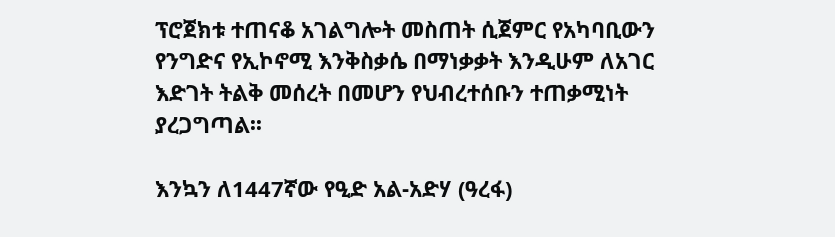ፕሮጀክቱ ተጠናቆ አገልግሎት መስጠት ሲጀምር የአካባቢውን የንግድና የኢኮኖሚ እንቅስቃሴ በማነቃቃት እንዲሁም ለአገር እድገት ትልቅ መሰረት በመሆን የህብረተሰቡን ተጠቃሚነት ያረጋግጣል፡፡

እንኳን ለ1447ኛው የዒድ አል-አድሃ (ዓረፋ)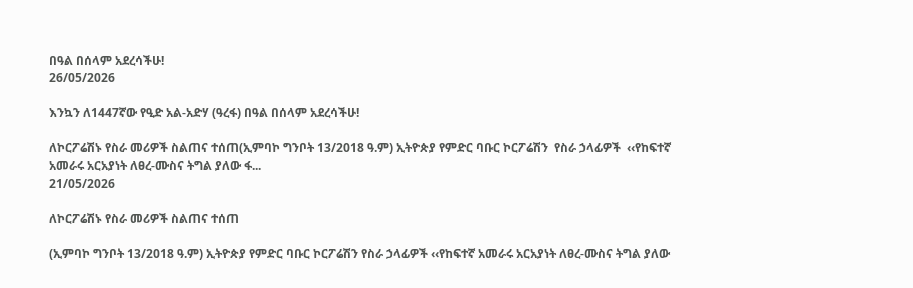በዓል በሰላም አደረሳችሁ!
26/05/2026

እንኳን ለ1447ኛው የዒድ አል-አድሃ (ዓረፋ) በዓል በሰላም አደረሳችሁ!

ለኮርፖሬሽኑ የስራ መሪዎች ስልጠና ተሰጠ(ኢምባኮ ግንቦት 13/2018 ዓ.ም) ኢትዮጵያ የምድር ባቡር ኮርፖሬሽን  የስራ ኃላፊዎች  ‹‹የከፍተኛ አመራሩ አርአያነት ለፀረ-ሙስና ትግል ያለው ፋ...
21/05/2026

ለኮርፖሬሽኑ የስራ መሪዎች ስልጠና ተሰጠ

(ኢምባኮ ግንቦት 13/2018 ዓ.ም) ኢትዮጵያ የምድር ባቡር ኮርፖሬሽን የስራ ኃላፊዎች ‹‹የከፍተኛ አመራሩ አርአያነት ለፀረ-ሙስና ትግል ያለው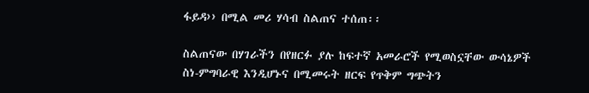ፋይዳ›› በሚል መሪ ሃሳብ ስልጠና ተሰጠ፡፡

ስልጠናው በሃገራችን በየዘርፉ ያሉ ከፍተኛ አመራሮች የሚወስኗቸው ውሳኔዎች ስነ-ምግባራዊ እንዲሆኑና በሚመሩት ዘርፍ የጥቅም ግጭትን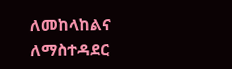ለመከላከልና ለማስተዳደር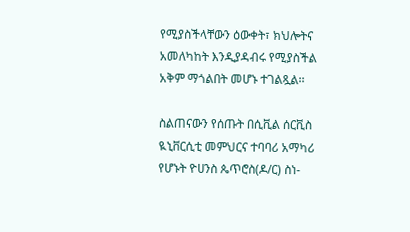የሚያስችላቸውን ዕውቀት፣ ክህሎትና አመለካከት እንዲያዳብሩ የሚያስችል አቅም ማጎልበት መሆኑ ተገልጿል፡፡

ስልጠናውን የሰጡት በሲቪል ሰርቪስ ዪኒቨርሲቲ መምህርና ተባባሪ አማካሪ የሆኑት ዮሀንስ ጴጥሮስ(ዶ/ር) ስነ-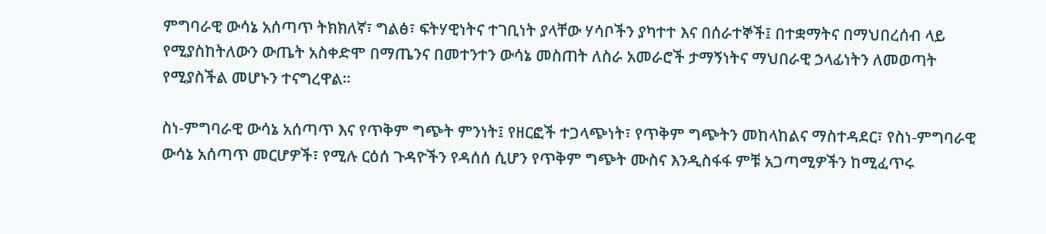ምግባራዊ ውሳኔ አሰጣጥ ትክክለኛ፣ ግልፅ፣ ፍትሃዊነትና ተገቢነት ያላቸው ሃሳቦችን ያካተተ እና በሰራተኞች፤ በተቋማትና በማህበረሰብ ላይ የሚያስከትለውን ውጤት አስቀድሞ በማጤንና በመተንተን ውሳኔ መስጠት ለስራ አመራሮች ታማኝነትና ማህበራዊ ኃላፊነትን ለመወጣት የሚያስችል መሆኑን ተናግረዋል፡፡

ስነ-ምግባራዊ ውሳኔ አሰጣጥ እና የጥቅም ግጭት ምንነት፤ የዘርፎች ተጋላጭነት፣ የጥቅም ግጭትን መከላከልና ማስተዳደር፣ የስነ-ምግባራዊ ውሳኔ አሰጣጥ መርሆዎች፣ የሚሉ ርዕሰ ጉዳዮችን የዳሰሰ ሲሆን የጥቅም ግጭት ሙስና እንዲስፋፋ ምቹ አጋጣሚዎችን ከሚፈጥሩ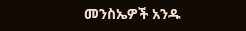መንስኤዎች አንዱ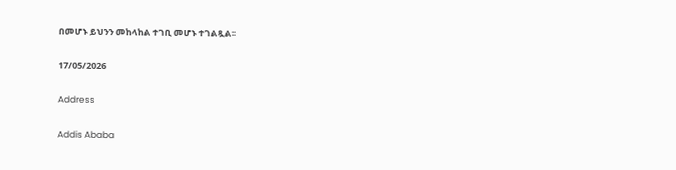በመሆኑ ይህንን መከላከል ተገቢ መሆኑ ተገልጿል፡፡

17/05/2026

Address

Addis Ababa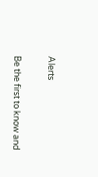Alerts

Be the first to know and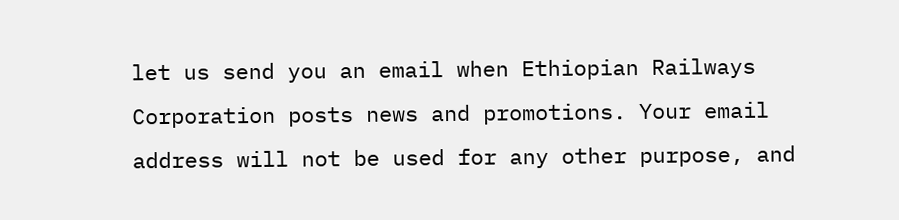let us send you an email when Ethiopian Railways Corporation posts news and promotions. Your email address will not be used for any other purpose, and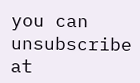you can unsubscribe at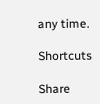any time.

Shortcuts

Share